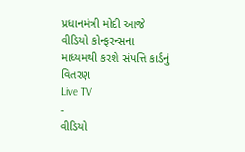પ્રધાનમંત્રી મોદી આજે વીડિયો કોન્ફરન્સના માધ્યમથી કરશે સંપત્તિ કાર્ડનું વિતરણ
Live TV
-
વીડિયો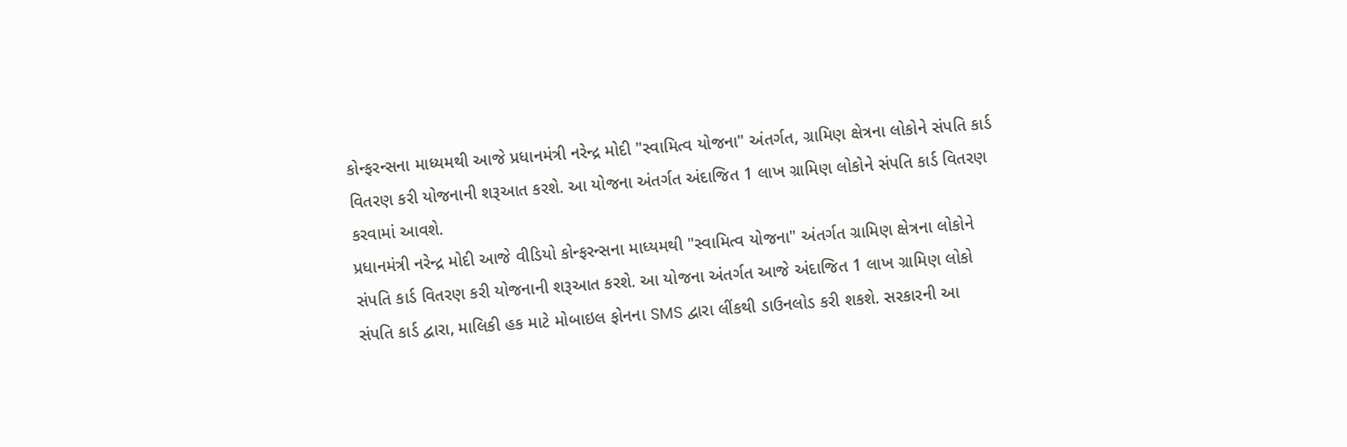કોન્ફરન્સના માધ્યમથી આજે પ્રધાનમંત્રી નરેન્દ્ર મોદી "સ્વામિત્વ યોજના" અંતર્ગત, ગ્રામિણ ક્ષેત્રના લોકોને સંપતિ કાર્ડ વિતરણ કરી યોજનાની શરૂઆત કરશે. આ યોજના અંતર્ગત અંદાજિત 1 લાખ ગ્રામિણ લોકોને સંપતિ કાર્ડ વિતરણ કરવામાં આવશે.
પ્રધાનમંત્રી નરેન્દ્ર મોદી આજે વીડિયો કોન્ફરન્સના માધ્યમથી "સ્વામિત્વ યોજના" અંતર્ગત ગ્રામિણ ક્ષેત્રના લોકોને સંપતિ કાર્ડ વિતરણ કરી યોજનાની શરૂઆત કરશે. આ યોજના અંતર્ગત આજે અંદાજિત 1 લાખ ગ્રામિણ લોકો સંપતિ કાર્ડ દ્વારા, માલિકી હક માટે મોબાઇલ ફોનના SMS દ્વારા લીંકથી ડાઉનલોડ કરી શકશે. સરકારની આ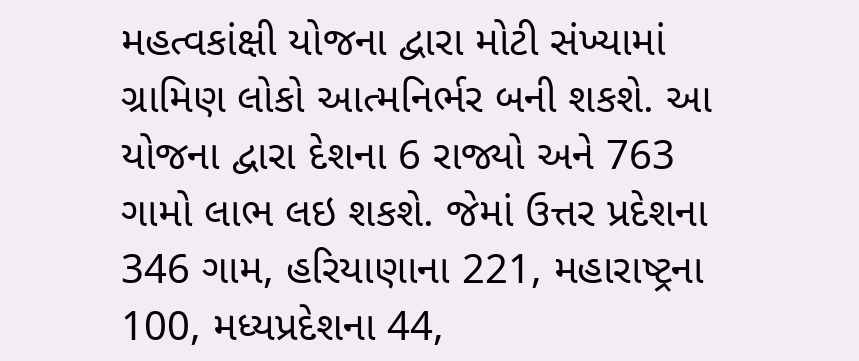મહત્વકાંક્ષી યોજના દ્વારા મોટી સંખ્યામાં ગ્રામિણ લોકો આત્મનિર્ભર બની શકશે. આ યોજના દ્વારા દેશના 6 રાજ્યો અને 763 ગામો લાભ લઇ શકશે. જેમાં ઉત્તર પ્રદેશના 346 ગામ, હરિયાણાના 221, મહારાષ્ટ્રના 100, મધ્યપ્રદેશના 44,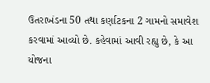ઉતરાખંડના 50 તથા કર્ણાટકના 2 ગામનો સમાવેશ કરવામાં આવ્યો છે. કહેવામાં આવી રહ્યુ છે, કે આ યોજના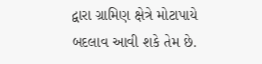દ્વારા ગ્રામિણ ક્ષેત્રે મોટાપાયે બદલાવ આવી શકે તેમ છે.